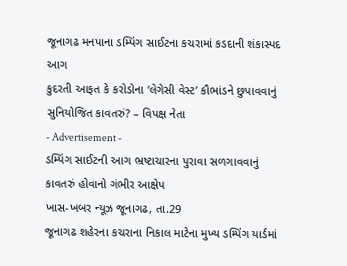જૂનાગઢ મનપાના ડમ્પિંગ સાઈટના કચરામાં કડદાની શંકાસ્પદ આગ
કુદરતી આફત કે કરોડોના ‘લેગેસી વેસ્ટ’ કૌભાંડને છુપાવવાનું સુનિયોજિત કાવતરું? – વિપક્ષ નેતા
- Advertisement -
ડમ્પિંગ સાઈટની આગ ભ્રષ્ટાચારના પુરાવા સળગાવવાનું કાવતરું હોવાનો ગંભીર આક્ષેપ
ખાસ-ખબર ન્યૂઝ જૂનાગઢ, તા.29
જૂનાગઢ શહેરના કચરાના નિકાલ માટેના મુખ્ય ડમ્પિંગ યાર્ડમાં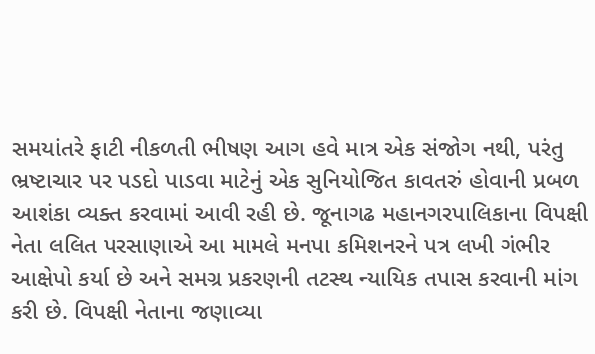સમયાંતરે ફાટી નીકળતી ભીષણ આગ હવે માત્ર એક સંજોગ નથી, પરંતુ ભ્રષ્ટાચાર પર પડદો પાડવા માટેનું એક સુનિયોજિત કાવતરું હોવાની પ્રબળ આશંકા વ્યક્ત કરવામાં આવી રહી છે. જૂનાગઢ મહાનગરપાલિકાના વિપક્ષી નેતા લલિત પરસાણાએ આ મામલે મનપા કમિશનરને પત્ર લખી ગંભીર આક્ષેપો કર્યા છે અને સમગ્ર પ્રકરણની તટસ્થ ન્યાયિક તપાસ કરવાની માંગ કરી છે. વિપક્ષી નેતાના જણાવ્યા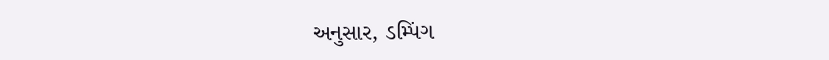અનુસાર, ડમ્પિંગ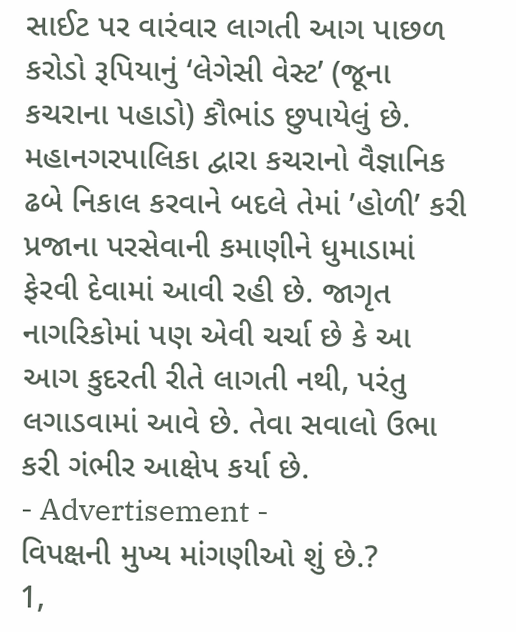સાઈટ પર વારંવાર લાગતી આગ પાછળ કરોડો રૂપિયાનું ‘લેગેસી વેસ્ટ’ (જૂના કચરાના પહાડો) કૌભાંડ છુપાયેલું છે. મહાનગરપાલિકા દ્વારા કચરાનો વૈજ્ઞાનિક ઢબે નિકાલ કરવાને બદલે તેમાં ’હોળી’ કરી પ્રજાના પરસેવાની કમાણીને ધુમાડામાં ફેરવી દેવામાં આવી રહી છે. જાગૃત નાગરિકોમાં પણ એવી ચર્ચા છે કે આ આગ કુદરતી રીતે લાગતી નથી, પરંતુ લગાડવામાં આવે છે. તેવા સવાલો ઉભા કરી ગંભીર આક્ષેપ કર્યા છે.
- Advertisement -
વિપક્ષની મુખ્ય માંગણીઓ શું છે.?
1,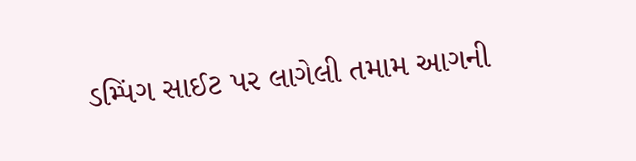ડમ્પિંગ સાઈટ પર લાગેલી તમામ આગની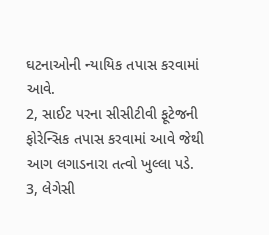ઘટનાઓની ન્યાયિક તપાસ કરવામાં આવે.
2, સાઈટ પરના સીસીટીવી ફૂટેજની ફોરેન્સિક તપાસ કરવામાં આવે જેથી આગ લગાડનારા તત્વો ખુલ્લા પડે.
3, લેગેસી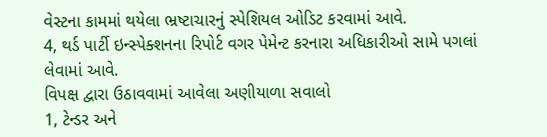વેસ્ટના કામમાં થયેલા ભ્રષ્ટાચારનું સ્પેશિયલ ઓડિટ કરવામાં આવે.
4, થર્ડ પાર્ટી ઇન્સ્પેક્શનના રિપોર્ટ વગર પેમેન્ટ કરનારા અધિકારીઓ સામે પગલાં લેવામાં આવે.
વિપક્ષ દ્વારા ઉઠાવવામાં આવેલા અણીયાળા સવાલો
1, ટેન્ડર અને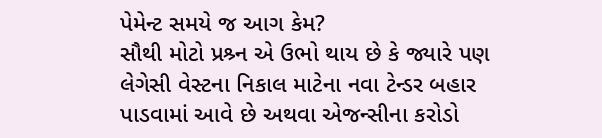પેમેન્ટ સમયે જ આગ કેમ?
સૌથી મોટો પ્રશ્ર્ન એ ઉભો થાય છે કે જ્યારે પણ લેગેસી વેસ્ટના નિકાલ માટેના નવા ટેન્ડર બહાર પાડવામાં આવે છે અથવા એજન્સીના કરોડો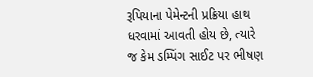રૂપિયાના પેમેન્ટની પ્રક્રિયા હાથ ધરવામાં આવતી હોય છે, ત્યારે જ કેમ ડમ્પિંગ સાઈટ પર ભીષણ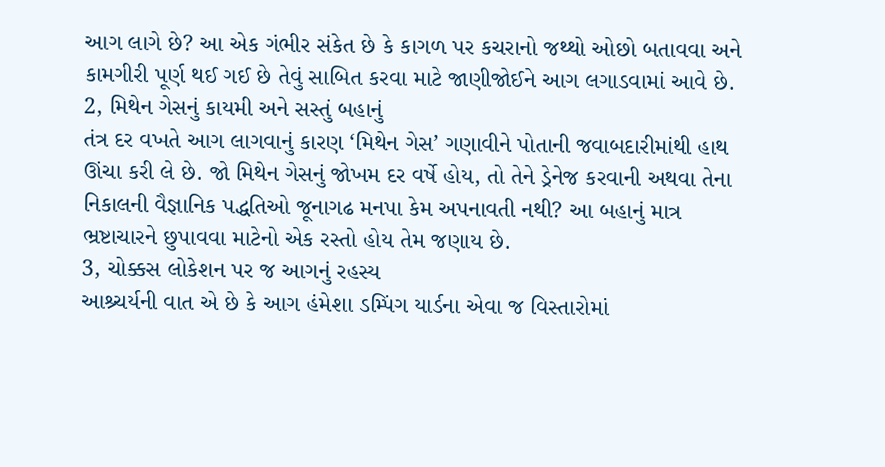આગ લાગે છે? આ એક ગંભીર સંકેત છે કે કાગળ પર કચરાનો જથ્થો ઓછો બતાવવા અને કામગીરી પૂર્ણ થઈ ગઈ છે તેવું સાબિત કરવા માટે જાણીજોઈને આગ લગાડવામાં આવે છે.
2, મિથેન ગેસનું કાયમી અને સસ્તું બહાનું
તંત્ર દર વખતે આગ લાગવાનું કારણ ‘મિથેન ગેસ’ ગણાવીને પોતાની જવાબદારીમાંથી હાથ ઊંચા કરી લે છે. જો મિથેન ગેસનું જોખમ દર વર્ષે હોય, તો તેને ડ્રેનેજ કરવાની અથવા તેના નિકાલની વૈજ્ઞાનિક પદ્ધતિઓ જૂનાગઢ મનપા કેમ અપનાવતી નથી? આ બહાનું માત્ર ભ્રષ્ટાચારને છુપાવવા માટેનો એક રસ્તો હોય તેમ જણાય છે.
3, ચોક્કસ લોકેશન પર જ આગનું રહસ્ય
આશ્ર્ચર્યની વાત એ છે કે આગ હંમેશા ડમ્પિંગ યાર્ડના એવા જ વિસ્તારોમાં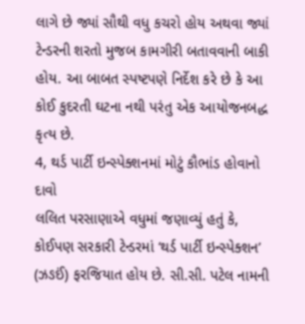લાગે છે જ્યાં સૌથી વધુ કચરો હોય અથવા જ્યાં ટેન્ડરની શરતો મુજબ કામગીરી બતાવવાની બાકી હોય. આ બાબત સ્પષ્ટપણે નિર્દેશ કરે છે કે આ કોઈ કુદરતી ઘટના નથી પરંતુ એક આયોજનબદ્ધ કૃત્ય છે.
4, થર્ડ પાર્ટી ઇન્સ્પેક્શનમાં મોટું કૌભાંડ હોવાનો દાવો
લલિત પરસાણાએ વધુમાં જણાવ્યું હતું કે, કોઈપણ સરકારી ટેન્ડરમાં ‘થર્ડ પાર્ટી ઇન્સ્પેક્શન’ (ઝઙઈં) ફરજિયાત હોય છે. સી.સી. પટેલ નામની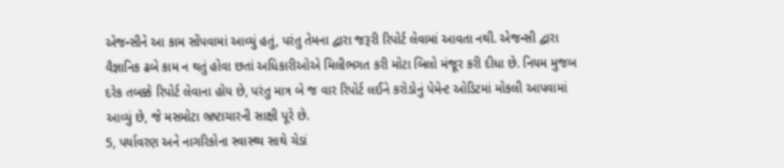એજન્સીને આ કામ સોંપવામાં આવ્યું હતું, પરંતુ તેમના દ્વારા જરૂરી રિપોર્ટ લેવામાં આવતા નથી. એજન્સી દ્વારા વૈજ્ઞાનિક ઢબે કામ ન થતું હોવા છતાં અધિકારીઓએ મિલીભગત કરી મોટા બિલો મંજૂર કરી દીધા છે. નિયમ મુજબ દરેક તબક્કે રિપોર્ટ લેવાના હોય છે, પરંતુ માત્ર બે જ વાર રિપોર્ટ લઈને કરોડોનું પેમેન્ટ ઓડિટમાં મોકલી આપવામાં આવ્યું છે, જે મસમોટા ભ્રષ્ટાચારની સાક્ષી પૂરે છે.
5, પર્યાવરણ અને નાગરિકોના સ્વાસ્થ્ય સાથે ચેડાં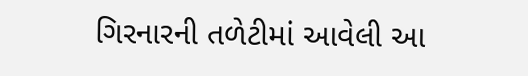ગિરનારની તળેટીમાં આવેલી આ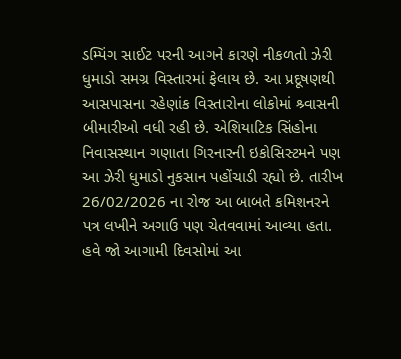ડમ્પિંગ સાઈટ પરની આગને કારણે નીકળતો ઝેરી ધુમાડો સમગ્ર વિસ્તારમાં ફેલાય છે. આ પ્રદૂષણથી આસપાસના રહેણાંક વિસ્તારોના લોકોમાં શ્ર્વાસની બીમારીઓ વધી રહી છે. એશિયાટિક સિંહોના નિવાસસ્થાન ગણાતા ગિરનારની ઇકોસિસ્ટમને પણ આ ઝેરી ધુમાડો નુકસાન પહોંચાડી રહ્યો છે. તારીખ 26/02/2026 ના રોજ આ બાબતે કમિશનરને પત્ર લખીને અગાઉ પણ ચેતવવામાં આવ્યા હતા. હવે જો આગામી દિવસોમાં આ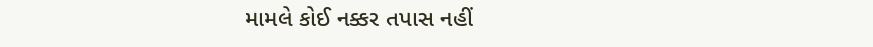મામલે કોઈ નક્કર તપાસ નહીં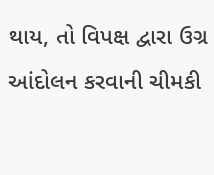થાય, તો વિપક્ષ દ્વારા ઉગ્ર આંદોલન કરવાની ચીમકી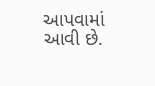આપવામાં આવી છે.